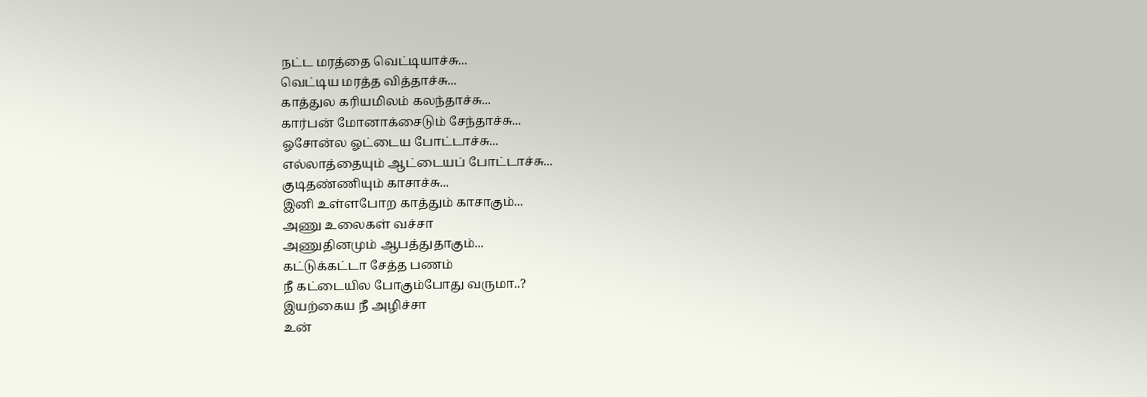நட்ட மரத்தை வெட்டியாச்சு...
வெட்டிய மரத்த வித்தாச்சு...
காத்துல கரியமிலம் கலந்தாச்சு...
கார்பன் மோனாக்சைடும் சேந்தாச்சு...
ஓசோன்ல ஓட்டைய போட்டாச்சு...
எல்லாத்தையும் ஆட்டையப் போட்டாச்சு...
குடிதண்ணியும் காசாச்சு...
இனி உள்ளபோற காத்தும் காசாகும்...
அணு உலைகள் வச்சா
அணுதினமும் ஆபத்துதாகும்...
கட்டுக்கட்டா சேத்த பணம்
நீ கட்டையில போகும்போது வருமா..?
இயற்கைய நீ அழிச்சா
உன்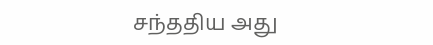சந்ததிய அது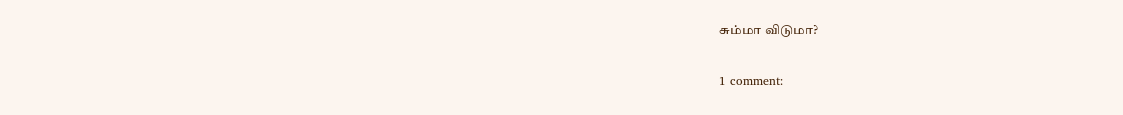சும்மா விடுமா?

1 comment: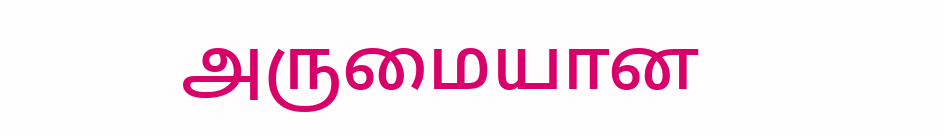அருமையான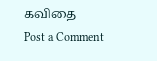கவிதை
Post a Comment